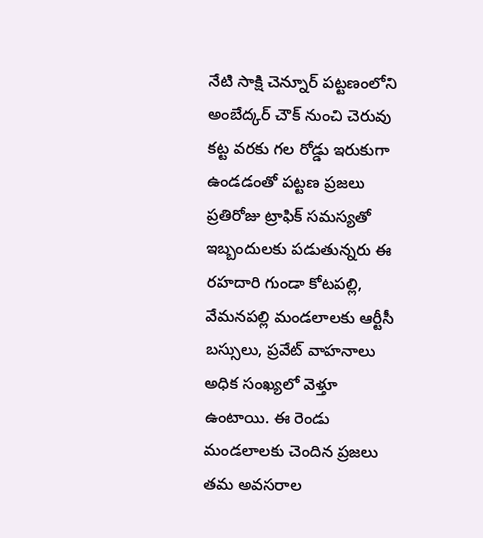నేటి సాక్షి చెన్నూర్ పట్టణంలోని అంబేద్కర్ చౌక్ నుంచి చెరువు కట్ట వరకు గల రోడ్డు ఇరుకుగా ఉండడంతో పట్టణ ప్రజలు ప్రతిరోజు ట్రాఫిక్ సమస్యతో ఇబ్బందులకు పడుతున్నరు ఈ రహదారి గుండా కోటపల్లి, వేమనపల్లి మండలాలకు ఆర్టీసీ బస్సులు, ప్రవేట్ వాహనాలు అధిక సంఖ్యలో వెళ్తూ ఉంటాయి. ఈ రెండు మండలాలకు చెందిన ప్రజలు తమ అవసరాల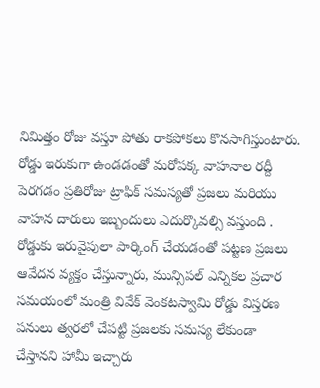నిమిత్తం రోజు వస్తూ పోతు రాకపోకలు కొనసాగిస్తుంటారు. రోడ్డు ఇరుకుగా ఉండడంతో మరోపక్క వాహనాల రద్దీ పెరగడం ప్రతిరోజు ట్రాఫిక్ సమస్యతో ప్రజలు మరియు వాహన దారులు ఇబ్బందులు ఎదుర్కొవల్సి వస్తుంది . రోడ్డుకు ఇరువైపులా పార్కింగ్ చేయడంతో పట్టణ ప్రజలు ఆవేదన వ్యక్తం చేస్తున్నారు, మున్సిపల్ ఎన్నికల ప్రచార సమయంలో మంత్రి వివేక్ వెంకటస్వామి రోడ్డు విస్తరణ పనులు త్వరలో చేపట్టి ప్రజలకు సమస్య లేకుండా చేస్తానని హామీ ఇచ్చారు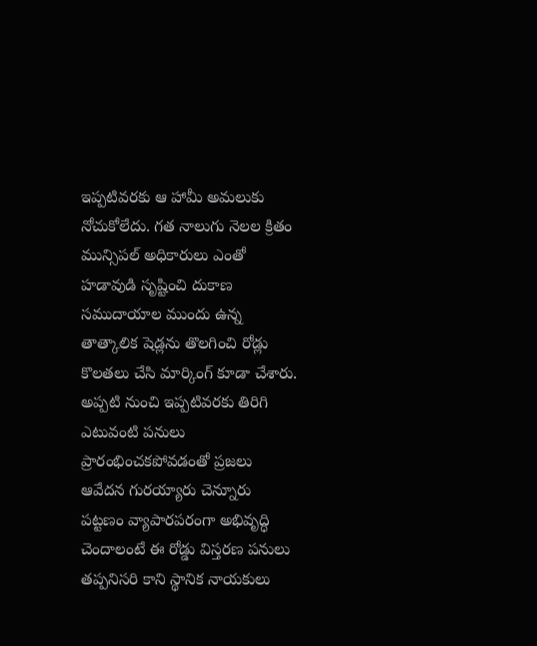ఇప్పటివరకు ఆ హామీ అమలుకు నోచుకోలేదు. గత నాలుగు నెలల క్రితం మున్సిపల్ అధికారులు ఎంతో హడావుడి సృష్టించి దుకాణ సముదాయాల ముందు ఉన్న తాత్కాలిక షెడ్లను తొలగించి రోడ్లు కొలతలు చేసి మార్కింగ్ కూడా చేశారు. అప్పటి నుంచి ఇప్పటివరకు తిరిగి ఎటువంటి పనులు ప్రారంభించకపోవడంతో ప్రజలు ఆవేదన గురయ్యారు చెన్నూరు పట్టణం వ్యాపారపరంగా అభివృద్ధి చెందాలంటే ఈ రోడ్డు విస్తరణ పనులు తప్పనిసరి కాని స్థానిక నాయకులు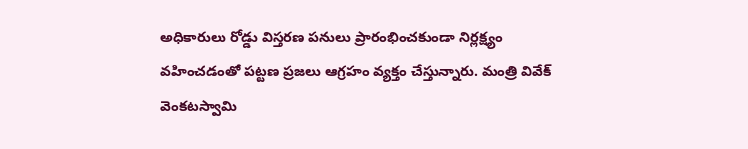అధికారులు రోడ్డు విస్తరణ పనులు ప్రారంభించకుండా నిర్లక్ష్యం వహించడంతో పట్టణ ప్రజలు ఆగ్రహం వ్యక్తం చేస్తున్నారు. మంత్రి వివేక్ వెంకటస్వామి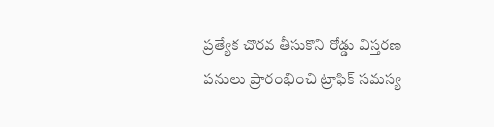ప్రత్యేక చొరవ తీసుకొని రోడ్డు విస్తరణ పనులు ప్రారంభించి ట్రాఫిక్ సమస్య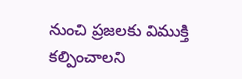నుంచి ప్రజలకు విముక్తి కల్పించాలని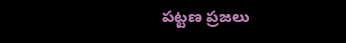పట్టణ ప్రజలు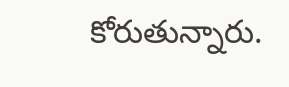కోరుతున్నారు.